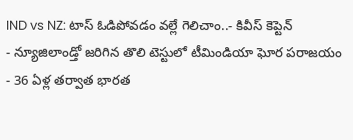IND vs NZ: టాస్ ఓడిపోవడం వల్లే గెలిచాం..- కివీస్ కెప్టెన్
- న్యూజిలాండ్తో జరిగిన తొలి టెస్టులో టీమిండియా ఘోర పరాజయం
- 36 ఏళ్ల తర్వాత భారత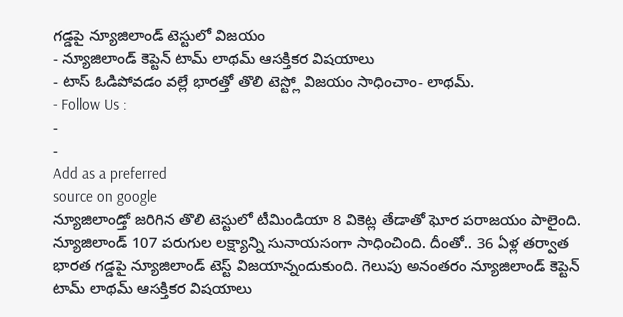గడ్డపై న్యూజిలాండ్ టెస్టులో విజయం
- న్యూజిలాండ్ కెప్టెన్ టామ్ లాథమ్ ఆసక్తికర విషయాలు
- టాస్ ఓడిపోవడం వల్లే భారత్తో తొలి టెస్ట్లో విజయం సాధించాం- లాథమ్.
- Follow Us :
-
-
Add as a preferred
source on google
న్యూజిలాండ్తో జరిగిన తొలి టెస్టులో టీమిండియా 8 వికెట్ల తేడాతో ఘోర పరాజయం పాలైంది. న్యూజిలాండ్ 107 పరుగుల లక్ష్యాన్ని సునాయసంగా సాధించింది. దీంతో.. 36 ఏళ్ల తర్వాత భారత గడ్డపై న్యూజిలాండ్ టెస్ట్ విజయాన్నందుకుంది. గెలుపు అనంతరం న్యూజిలాండ్ కెప్టెన్ టామ్ లాథమ్ ఆసక్తికర విషయాలు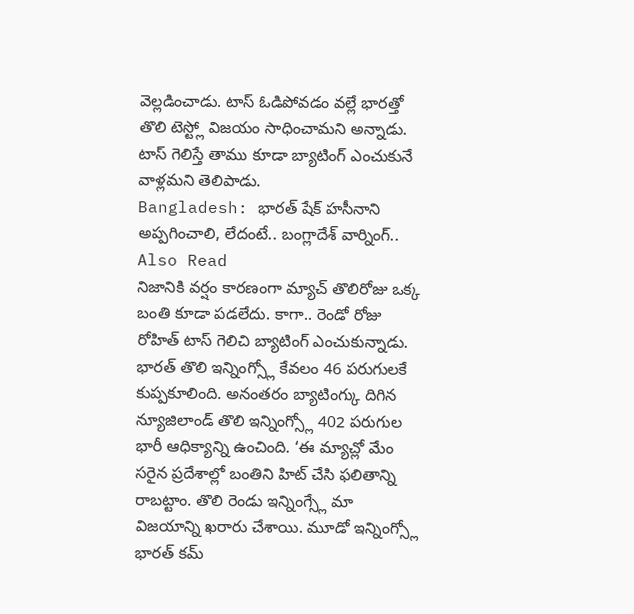వెల్లడించాడు. టాస్ ఓడిపోవడం వల్లే భారత్తో తొలి టెస్ట్లో విజయం సాధించామని అన్నాడు. టాస్ గెలిస్తే తాము కూడా బ్యాటింగ్ ఎంచుకునే వాళ్లమని తెలిపాడు.
Bangladesh: భారత్ షేక్ హసీనాని అప్పగించాలి, లేదంటే.. బంగ్లాదేశ్ వార్నింగ్..
Also Read
నిజానికి వర్షం కారణంగా మ్యాచ్ తొలిరోజు ఒక్క బంతి కూడా పడలేదు. కాగా.. రెండో రోజు రోహిత్ టాస్ గెలిచి బ్యాటింగ్ ఎంచుకున్నాడు. భారత్ తొలి ఇన్నింగ్స్లో కేవలం 46 పరుగులకే కుప్పకూలింది. అనంతరం బ్యాటింగ్కు దిగిన న్యూజిలాండ్ తొలి ఇన్నింగ్స్లో 402 పరుగుల భారీ ఆధిక్యాన్ని ఉంచింది. ‘ఈ మ్యాచ్లో మేం సరైన ప్రదేశాల్లో బంతిని హిట్ చేసి ఫలితాన్ని రాబట్టాం. తొలి రెండు ఇన్నింగ్స్లే మా విజయాన్ని ఖరారు చేశాయి. మూడో ఇన్నింగ్స్లో భారత్ కమ్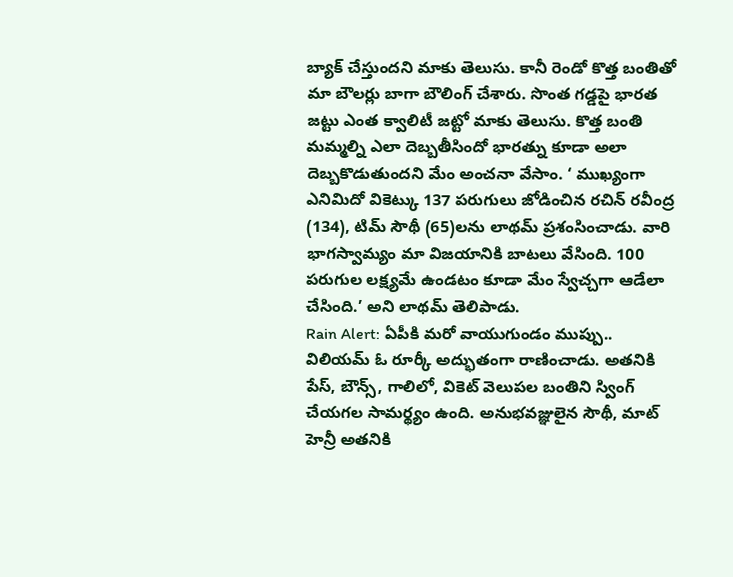బ్యాక్ చేస్తుందని మాకు తెలుసు. కానీ రెండో కొత్త బంతితో మా బౌలర్లు బాగా బౌలింగ్ చేశారు. సొంత గడ్డపై భారత జట్టు ఎంత క్వాలిటీ జట్టో మాకు తెలుసు. కొత్త బంతి మమ్మల్ని ఎలా దెబ్బతీసిందో భారత్ను కూడా అలా దెబ్బకొడుతుందని మేం అంచనా వేసాం. ‘ ముఖ్యంగా ఎనిమిదో వికెట్కు 137 పరుగులు జోడించిన రచిన్ రవీంద్ర (134), టిమ్ సౌథీ (65)లను లాథమ్ ప్రశంసించాడు. వారి భాగస్వామ్యం మా విజయానికి బాటలు వేసింది. 100 పరుగుల లక్ష్యమే ఉండటం కూడా మేం స్వేచ్చగా ఆడేలా చేసింది.’ అని లాథమ్ తెలిపాడు.
Rain Alert: ఏపీకి మరో వాయుగుండం ముప్పు..
విలియమ్ ఓ రూర్కీ అద్భుతంగా రాణించాడు. అతనికి పేస్, బౌన్స్, గాలిలో, వికెట్ వెలుపల బంతిని స్వింగ్ చేయగల సామర్థ్యం ఉంది. అనుభవజ్ఞులైన సౌథీ, మాట్ హెన్రీ అతనికి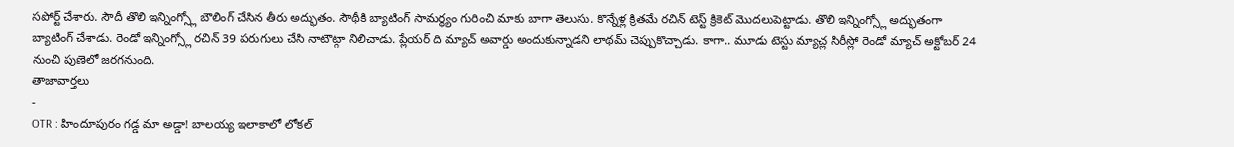సపోర్ట్ చేశారు. సౌదీ తొలి ఇన్నింగ్స్లో బౌలింగ్ చేసిన తీరు అద్భుతం. సౌథీకి బ్యాటింగ్ సామర్థ్యం గురించి మాకు బాగా తెలుసు. కొన్నేళ్ల క్రితమే రచిన్ టెస్ట్ క్రికెట్ మొదలుపెట్టాడు. తొలి ఇన్నింగ్స్లో అద్భుతంగా బ్యాటింగ్ చేశాడు. రెండో ఇన్నింగ్స్లో రచిన్ 39 పరుగులు చేసి నాటౌట్గా నిలిచాడు. ప్లేయర్ ది మ్యాచ్ అవార్డు అందుకున్నాడని లాథమ్ చెప్పుకొచ్చాడు. కాగా.. మూడు టెస్టు మ్యాచ్ల సిరీస్లో రెండో మ్యాచ్ అక్టోబర్ 24 నుంచి పుణెలో జరగనుంది.
తాజావార్తలు
-
OTR : హిందూపురం గడ్డ మా అడ్డా! బాలయ్య ఇలాకాలో లోకల్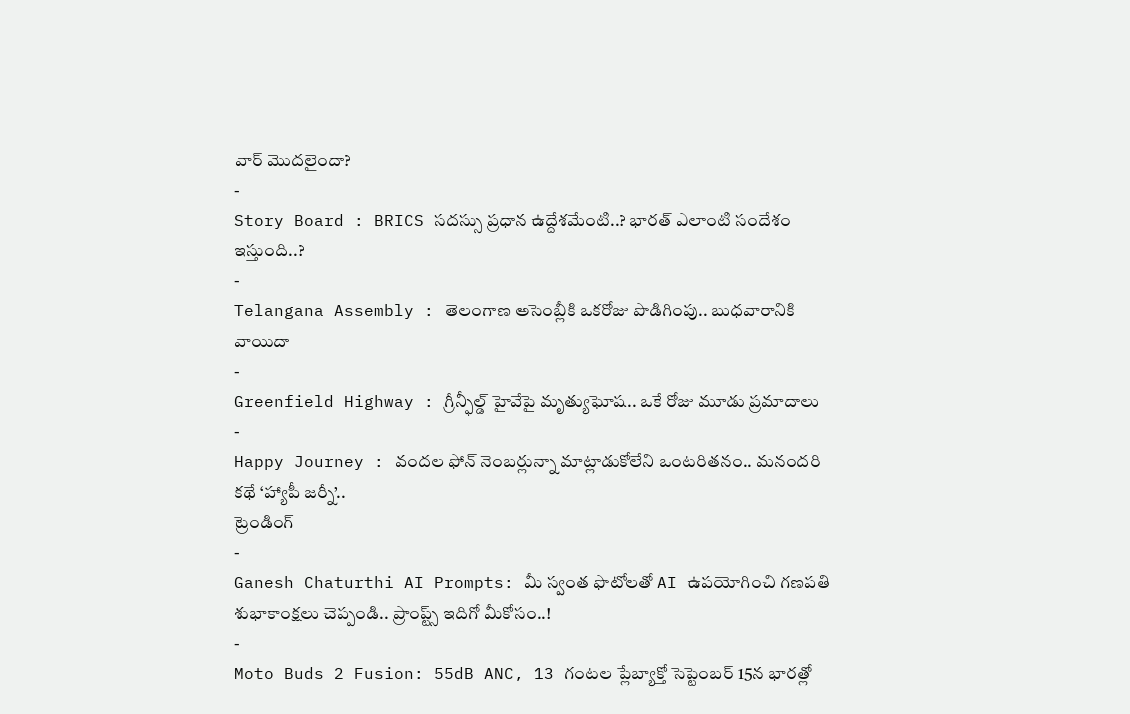వార్ మొదలైందా?
-
Story Board : BRICS సదస్సు ప్రధాన ఉద్దేశమేంటి..? భారత్ ఎలాంటి సందేశం ఇస్తుంది..?
-
Telangana Assembly : తెలంగాణ అసెంబ్లీకి ఒకరోజు పొడిగింపు.. బుధవారానికి వాయిదా
-
Greenfield Highway : గ్రీన్ఫీల్డ్ హైవేపై మృత్యుఘోష.. ఒకే రోజు మూడు ప్రమాదాలు
-
Happy Journey : వందల ఫోన్ నెంబర్లున్నా మాట్లాడుకోలేని ఒంటరితనం.. మనందరి కథే ‘హ్యాపీ జర్నీ’..
ట్రెండింగ్
-
Ganesh Chaturthi AI Prompts: మీ స్వంత ఫొటోలతో AI ఉపయోగించి గణపతి శుభాకాంక్షలు చెప్పండి.. ప్రాంప్ట్స్ ఇదిగో మీకోసం..!
-
Moto Buds 2 Fusion: 55dB ANC, 13 గంటల ప్లేబ్యాక్తో సెప్టెంబర్ 15న భారత్లో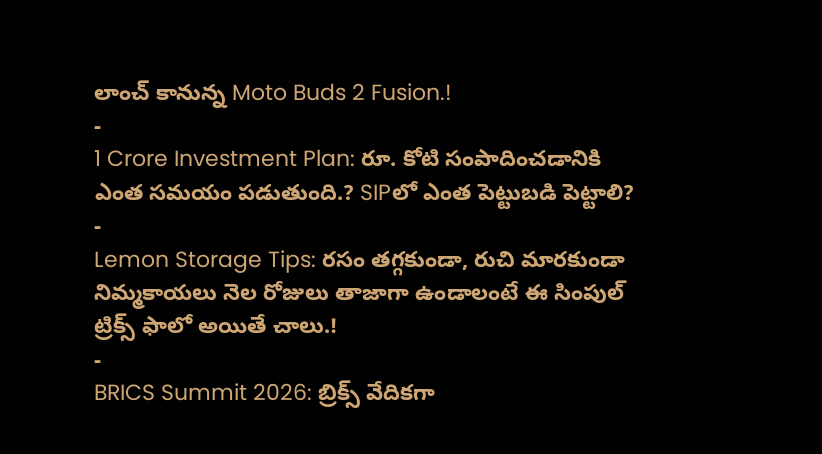లాంచ్ కానున్న Moto Buds 2 Fusion.!
-
1 Crore Investment Plan: రూ. కోటి సంపాదించడానికి ఎంత సమయం పడుతుంది.? SIPలో ఎంత పెట్టుబడి పెట్టాలి?
-
Lemon Storage Tips: రసం తగ్గకుండా, రుచి మారకుండా నిమ్మకాయలు నెల రోజులు తాజాగా ఉండాలంటే ఈ సింపుల్ ట్రిక్స్ ఫాలో అయితే చాలు.!
-
BRICS Summit 2026: బ్రిక్స్ వేదికగా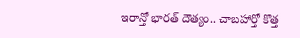ఇరాన్తో భారత్ దౌత్యం.. చాబహార్తో కొత్త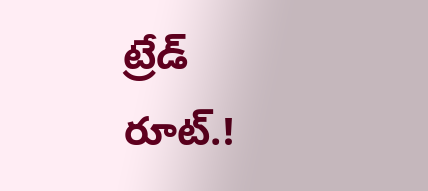ట్రేడ్ రూట్.!